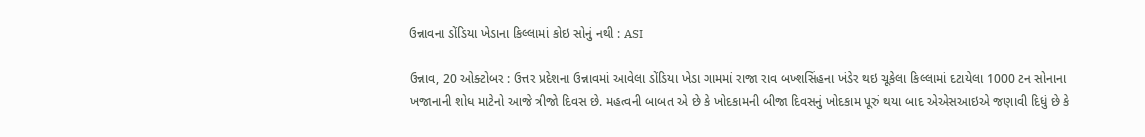ઉન્નાવના ડોંડિયા ખેડાના કિલ્લામાં કોઇ સોનું નથી : ASI

ઉન્નાવ, 20 ઓક્ટોબર : ઉત્તર પ્રદેશના ઉન્નાવમાં આવેલા ડોંડિયા ખેડા ગામમાં રાજા રાવ બખ્શસિંહના ખંડેર થઇ ચૂકેલા કિલ્લામાં દટાયેલા 1000 ટન સોનાના ખજાનાની શોધ માટેનો આજે ત્રીજો દિવસ છે. મહત્વની બાબત એ છે કે ખોદકામની બીજા દિવસનું ખોદકામ પૂરું થયા બાદ એએસઆઇએ જણાવી દિધું છે કે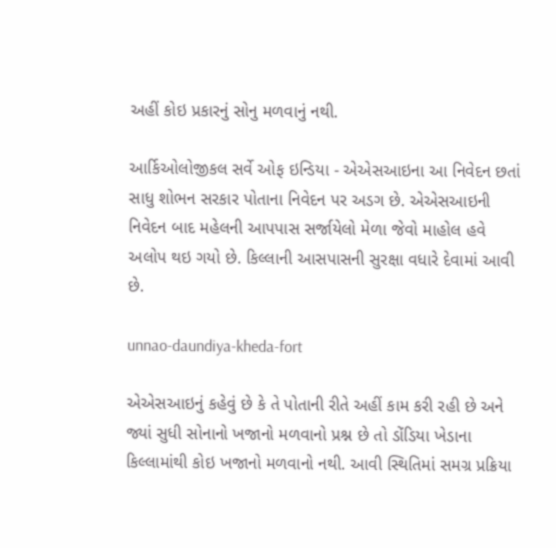અહીં કોઇ પ્રકારનું સોનુ મળવાનું નથી.

આર્કિઓલોજીકલ સર્વે ઓફ ઇન્ડિયા - એએસઆઇના આ નિવેદન છતાં સાધુ શોભન સરકાર પોતાના નિવેદન પર અડગ છે. એએસઆઇની નિવેદન બાદ મહેલની આપપાસ સર્જાયેલો મેળા જેવો માહોલ હવે અલોપ થઇ ગયો છે. કિલ્લાની આસપાસની સુરક્ષા વધારે દેવામાં આવી છે.

unnao-daundiya-kheda-fort

એએસઆઇનું કહેવું છે કે તે પોતાની રીતે અહીં કામ કરી રહી છે અને જ્યાં સુધી સોનાનો ખજાનો મળવાનો પ્રશ્ન છે તો ડોંડિયા ખેડાના કિલ્લામાંથી કોઇ ખજાનો મળવાનો નથી. આવી સ્થિતિમાં સમગ્ર પ્રક્રિયા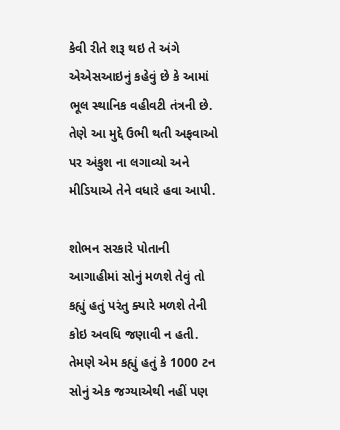કેવી રીતે શરૂ થઇ તે અંગે એએસઆઇનું કહેવું છે કે આમાં ભૂલ સ્થાનિક વહીવટી તંત્રની છે. તેણે આ મુદ્દે ઉભી થતી અફવાઓ પર અંકુશ ના લગાવ્યો અને મીડિયાએ તેને વધારે હવા આપી.

શોભન સરકારે પોતાની આગાહીમાં સોનું મળશે તેવું તો કહ્યું હતું પરંતુ ક્યારે મળશે તેની કોઇ અવધિ જણાવી ન હતી. તેમણે એમ કહ્યું હતું કે 1000 ટન સોનું એક જગ્યાએથી નહીં પણ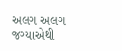અલગ અલગ જગ્યાએથી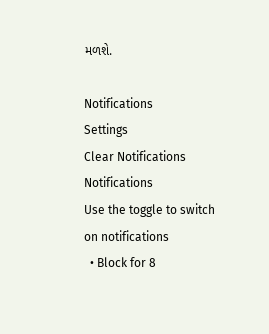મળશે.

Notifications
Settings
Clear Notifications
Notifications
Use the toggle to switch on notifications
  • Block for 8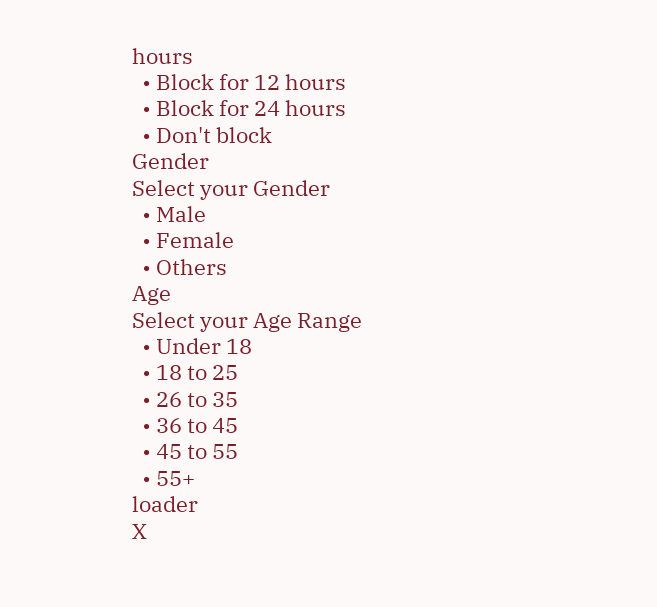hours
  • Block for 12 hours
  • Block for 24 hours
  • Don't block
Gender
Select your Gender
  • Male
  • Female
  • Others
Age
Select your Age Range
  • Under 18
  • 18 to 25
  • 26 to 35
  • 36 to 45
  • 45 to 55
  • 55+
loader
X